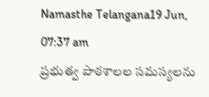Namasthe Telangana19 Jun, 07:37 am
ప్రభుత్వ పాఠశాలల సమస్యలను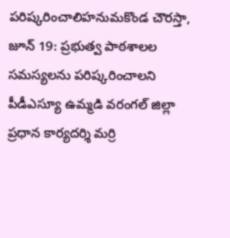పరిష్కరించాలిహనుమకొండ చౌరస్తా, జూన్ 19: ప్రభుత్వ పాఠశాలల సమస్యలను పరిష్కరించాలని పీడీఎస్యూ ఉమ్మడి వరంగల్ జిల్లా ప్రధాన కార్యదర్శి మర్రి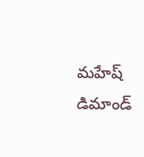మహేష్ డిమాండ్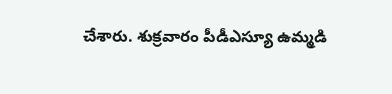చేశారు. శుక్రవారం పీడీఎస్యూ ఉమ్మడి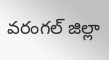వరంగల్ జిల్లా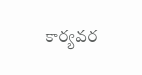కార్యవర